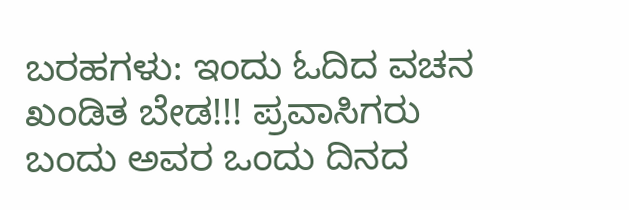ಬರಹಗಳು: ಇಂದು ಓದಿದ ವಚನ
ಖಂಡಿತ ಬೇಡ!!! ಪ್ರವಾಸಿಗರು ಬಂದು ಅವರ ಒಂದು ದಿನದ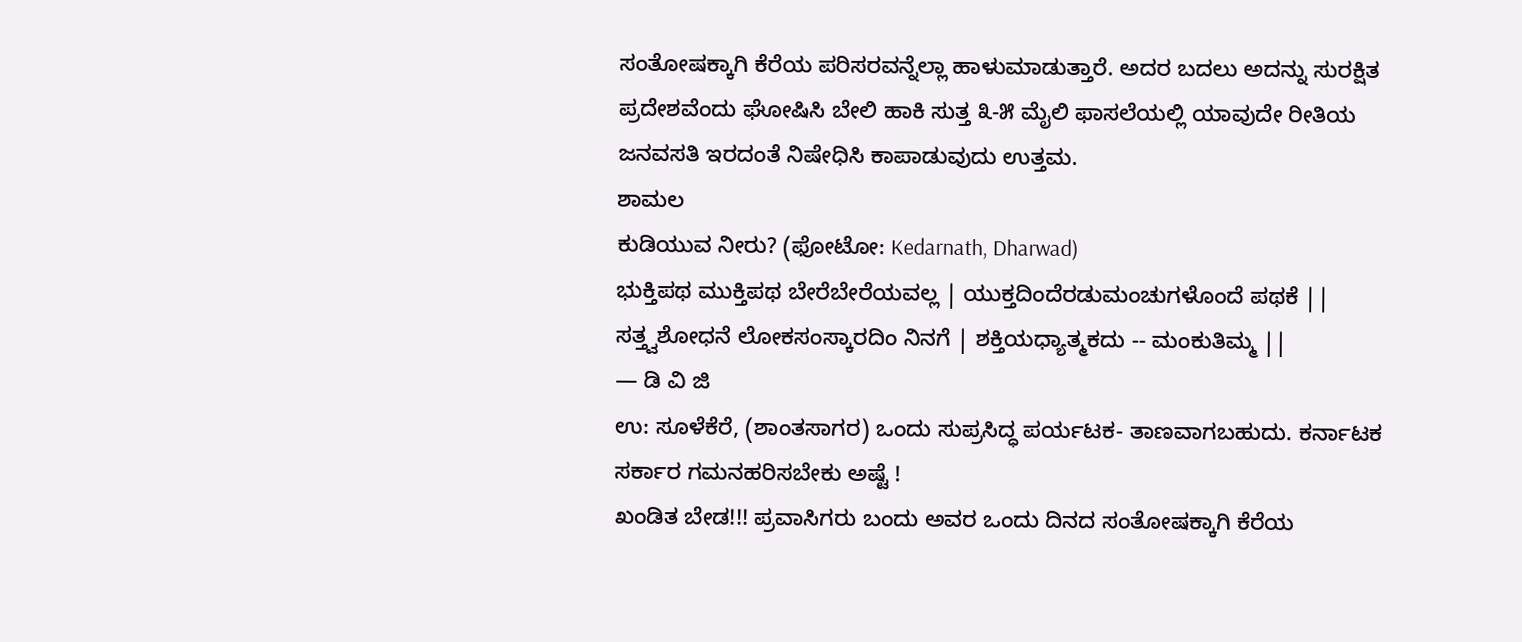ಸಂತೋಷಕ್ಕಾಗಿ ಕೆರೆಯ ಪರಿಸರವನ್ನೆಲ್ಲಾ ಹಾಳುಮಾಡುತ್ತಾರೆ. ಅದರ ಬದಲು ಅದನ್ನು ಸುರಕ್ಷಿತ ಪ್ರದೇಶವೆಂದು ಘೋಷಿಸಿ ಬೇಲಿ ಹಾಕಿ ಸುತ್ತ ೩-೫ ಮೈಲಿ ಫಾಸಲೆಯಲ್ಲಿ ಯಾವುದೇ ರೀತಿಯ ಜನವಸತಿ ಇರದಂತೆ ನಿಷೇಧಿಸಿ ಕಾಪಾಡುವುದು ಉತ್ತಮ.
ಶಾಮಲ
ಕುಡಿಯುವ ನೀರು? (ಫೋಟೋ: Kedarnath, Dharwad)
ಭುಕ್ತಿಪಥ ಮುಕ್ತಿಪಥ ಬೇರೆಬೇರೆಯವಲ್ಲ | ಯುಕ್ತದಿಂದೆರಡುಮಂಚುಗಳೊಂದೆ ಪಥಕೆ || ಸತ್ತ್ವಶೋಧನೆ ಲೋಕಸಂಸ್ಕಾರದಿಂ ನಿನಗೆ | ಶಕ್ತಿಯಧ್ಯಾತ್ಮಕದು -- ಮಂಕುತಿಮ್ಮ ||
— ಡಿ ವಿ ಜಿ
ಉ: ಸೂಳೆಕೆರೆ, (ಶಾಂತಸಾಗರ) ಒಂದು ಸುಪ್ರಸಿದ್ಧ ಪರ್ಯಟಕ- ತಾಣವಾಗಬಹುದು. ಕರ್ನಾಟಕ ಸರ್ಕಾರ ಗಮನಹರಿಸಬೇಕು ಅಷ್ಟೆ !
ಖಂಡಿತ ಬೇಡ!!! ಪ್ರವಾಸಿಗರು ಬಂದು ಅವರ ಒಂದು ದಿನದ ಸಂತೋಷಕ್ಕಾಗಿ ಕೆರೆಯ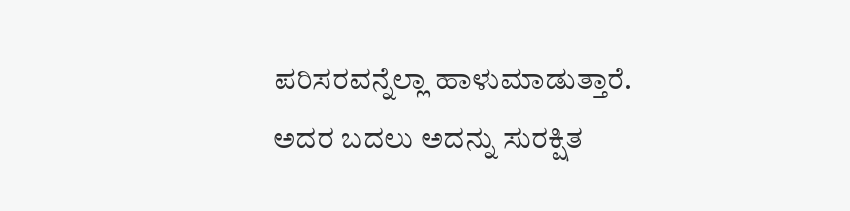ಪರಿಸರವನ್ನೆಲ್ಲಾ ಹಾಳುಮಾಡುತ್ತಾರೆ. ಅದರ ಬದಲು ಅದನ್ನು ಸುರಕ್ಷಿತ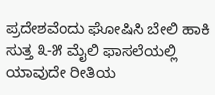ಪ್ರದೇಶವೆಂದು ಘೋಷಿಸಿ ಬೇಲಿ ಹಾಕಿ ಸುತ್ತ ೩-೫ ಮೈಲಿ ಫಾಸಲೆಯಲ್ಲಿ ಯಾವುದೇ ರೀತಿಯ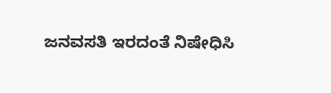ಜನವಸತಿ ಇರದಂತೆ ನಿಷೇಧಿಸಿ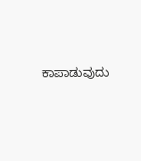ಕಾಪಾಡುವುದು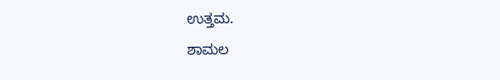ಉತ್ತಮ.
ಶಾಮಲ